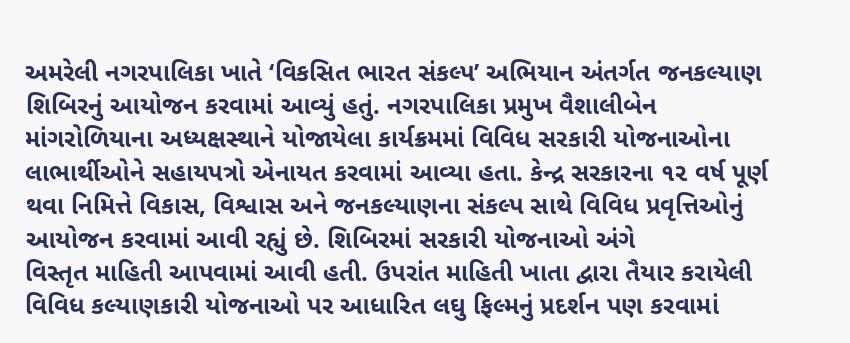અમરેલી નગરપાલિકા ખાતે ‘વિકસિત ભારત સંકલ્પ’ અભિયાન અંતર્ગત જનકલ્યાણ શિબિરનું આયોજન કરવામાં આવ્યું હતું. નગરપાલિકા પ્રમુખ વૈશાલીબેન માંગરોળિયાના અધ્યક્ષસ્થાને યોજાયેલા કાર્યક્રમમાં વિવિધ સરકારી યોજનાઓના લાભાર્થીઓને સહાયપત્રો એનાયત કરવામાં આવ્યા હતા. કેન્દ્ર સરકારના ૧૨ વર્ષ પૂર્ણ થવા નિમિત્તે વિકાસ, વિશ્વાસ અને જનકલ્યાણના સંકલ્પ સાથે વિવિધ પ્રવૃત્તિઓનું આયોજન કરવામાં આવી રહ્યું છે. શિબિરમાં સરકારી યોજનાઓ અંગે
વિસ્તૃત માહિતી આપવામાં આવી હતી. ઉપરાંત માહિતી ખાતા દ્વારા તૈયાર કરાયેલી વિવિધ કલ્યાણકારી યોજનાઓ પર આધારિત લઘુ ફિલ્મનું પ્રદર્શન પણ કરવામાં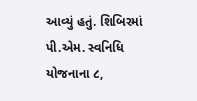આવ્યું હતું. શિબિરમાં પી.એમ. સ્વનિધિ યોજનાના ૮,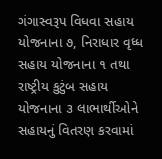ગંગાસ્વરૂપ વિધવા સહાય યોજનાના ૭, નિરાધાર વૃધ્ધ સહાય યોજનાના ૧ તથા રાષ્ટ્રીય કુટુંબ સહાય યોજનાના ૩ લાભાર્થીઓને સહાયનું વિતરણ કરવામાં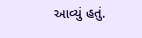આવ્યું હતું.